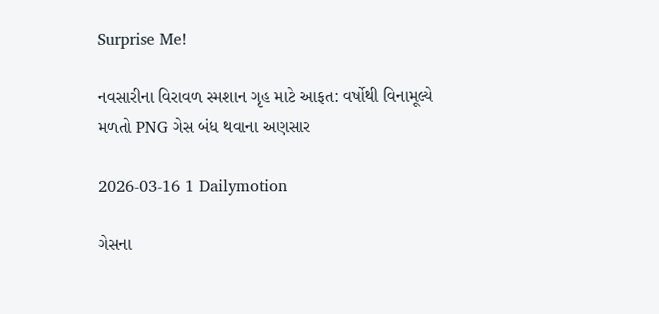Surprise Me!

નવસારીના વિરાવળ સ્મશાન ગૃહ માટે આફત: વર્ષોથી વિનામૂલ્યે મળતો PNG ગેસ બંધ થવાના અણસાર

2026-03-16 1 Dailymotion

ગેસના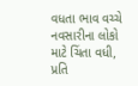વધતા ભાવ વચ્ચે નવસારીના લોકો માટે ચિંતા વધી, પ્રતિ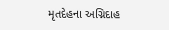મૃતદેહના અગ્નિદાહ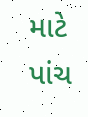માટે પાંચ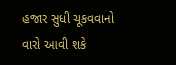હજાર સુધી ચૂકવવાનો વારો આવી શકે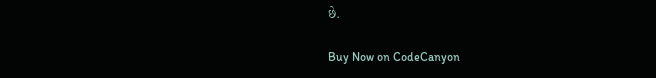છે.

Buy Now on CodeCanyon